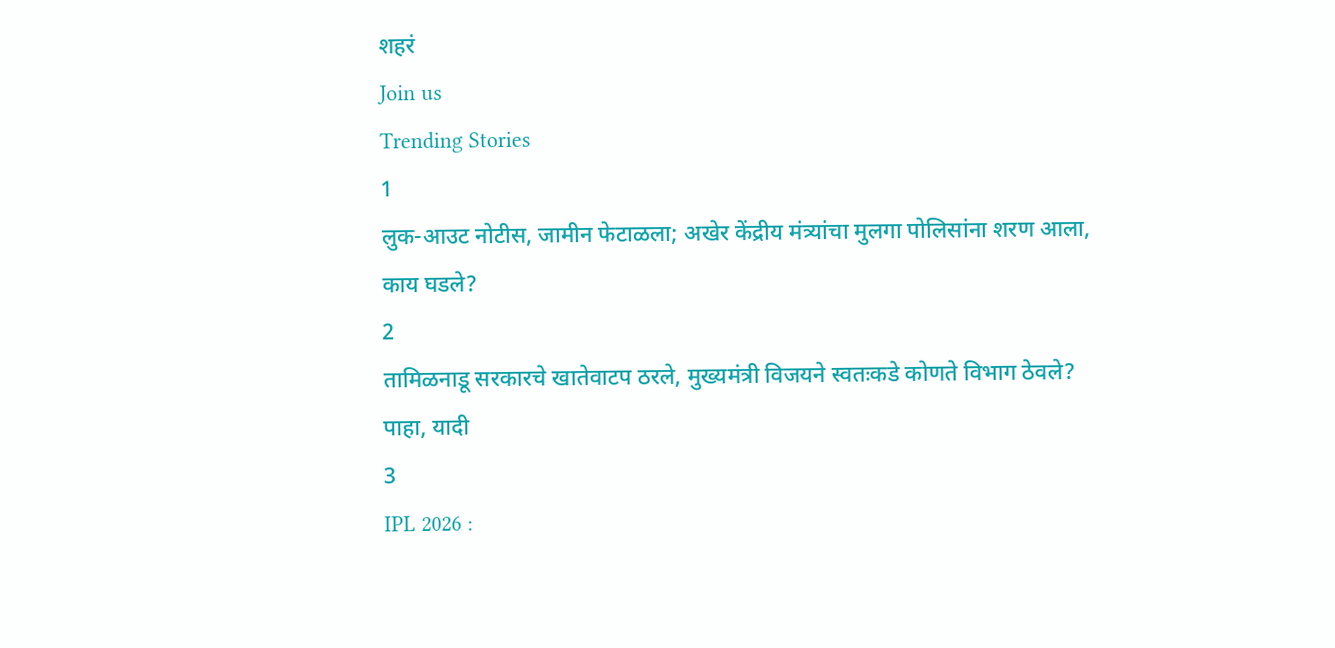शहरं
Join us
Trending Stories
1
लुक-आउट नोटीस, जामीन फेटाळला; अखेर केंद्रीय मंत्र्यांचा मुलगा पोलिसांना शरण आला, काय घडले?
2
तामिळनाडू सरकारचे खातेवाटप ठरले, मुख्यमंत्री विजयने स्वतःकडे कोणते विभाग ठेवले? पाहा, यादी
3
IPL 2026 :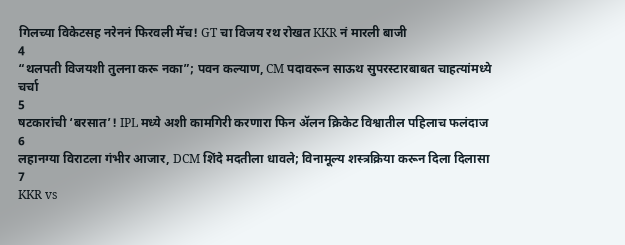गिलच्या विकेटसह नरेननं फिरवली मॅच! GT चा विजय रथ रोखत KKR नं मारली बाजी
4
“थलपती विजयशी तुलना करू नका”; पवन कल्याण, CM पदावरून साऊथ सुपरस्टारबाबत चाहत्यांमध्ये चर्चा
5
षटकारांची ‘बरसात’! IPL मध्ये अशी कामगिरी करणारा फिन ॲलन क्रिकेट विश्वातील पहिलाच फलंदाज
6
लहानग्या विराटला गंभीर आजार, DCM शिंदे मदतीला धावले; विनामूल्य शस्त्रक्रिया करून दिला दिलासा
7
KKR vs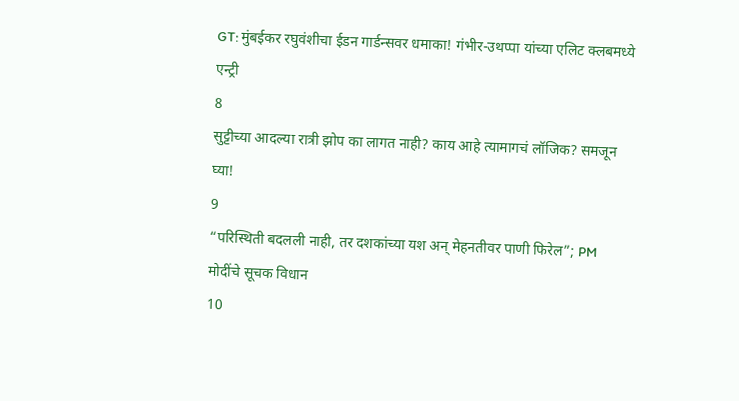GT: मुंबईकर रघुवंशीचा ईडन गार्डन्सवर धमाका! गंभीर-उथप्पा यांच्या एलिट क्लबमध्ये एन्ट्री
8
सुट्टीच्या आदल्या रात्री झोप का लागत नाही? काय आहे त्यामागचं लॉजिक? समजून घ्या!
9
“परिस्थिती बदलली नाही, तर दशकांच्या यश अन् मेहनतीवर पाणी फिरेल”; PM मोदींचे सूचक विधान
10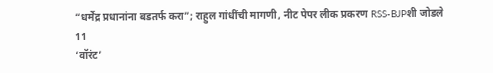“धर्मेंद्र प्रधानांना बडतर्फ करा”; राहुल गांधींची मागणी, नीट पेपर लीक प्रकरण RSS-BJPशी जोडले
11
‘वॉरंट’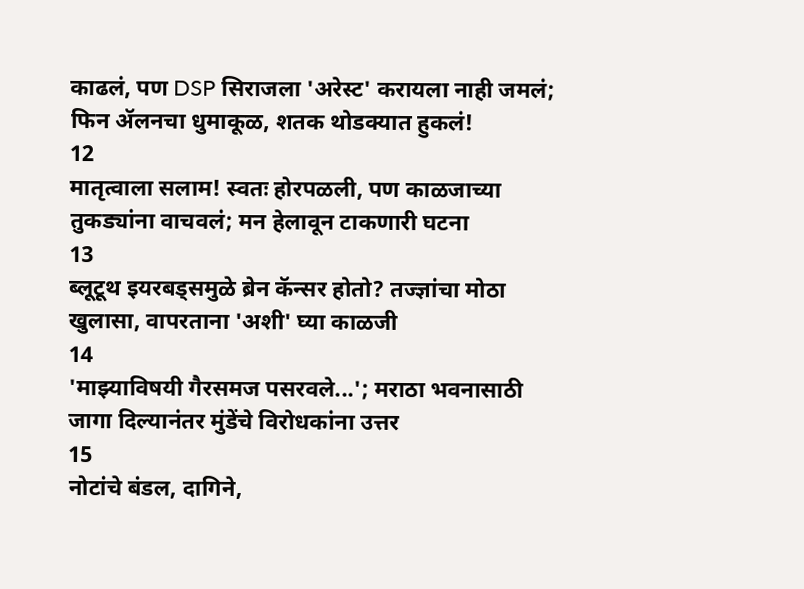काढलं, पण DSP सिराजला 'अरेस्ट' करायला नाही जमलं; फिन ॲलनचा धुमाकूळ, शतक थोडक्यात हुकलं!
12
मातृत्वाला सलाम! स्वतः होरपळली, पण काळजाच्या तुकड्यांना वाचवलं; मन हेलावून टाकणारी घटना
13
ब्लूटूथ इयरबड्समुळे ब्रेन कॅन्सर होतो? तज्ज्ञांचा मोठा खुलासा, वापरताना 'अशी' घ्या काळजी
14
'माझ्याविषयी गैरसमज पसरवले...'; मराठा भवनासाठी जागा दिल्यानंतर मुंडेंचे विरोधकांना उत्तर
15
नोटांचे बंडल, दागिने,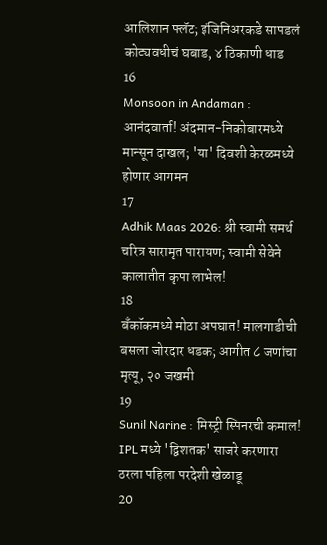आलिशान फ्लॅट; इंजिनिअरकडे सापडलं कोट्यवधीचं घबाड, ४ ठिकाणी धाड
16
Monsoon in Andaman : आनंदवार्ता! अंदमान-निकोबारमध्ये मान्सून दाखल; 'या' दिवशी केरळमध्ये होणार आगमन
17
Adhik Maas 2026: श्री स्वामी समर्थ चरित्र सारामृत पारायण; स्वामी सेवेने कालातीत कृपा लाभेल!
18
बँकॉकमध्ये मोठा अपघात! मालगाडीची बसला जोरदार धडक; आगीत ८ जणांचा मृत्यू, २० जखमी
19
Sunil Narine : मिस्ट्री स्पिनरची कमाल! IPL मध्ये 'द्विशतक' साजरे करणारा ठरला पहिला परदेशी खेळाडू
20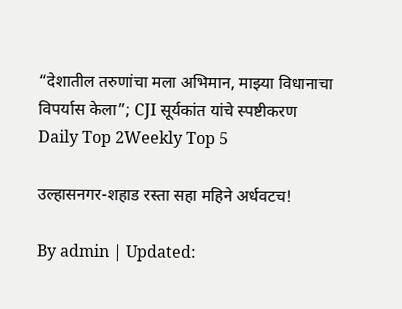“देशातील तरुणांचा मला अभिमान, माझ्या विधानाचा विपर्यास केला”; CJI सूर्यकांत यांचे स्पष्टीकरण
Daily Top 2Weekly Top 5

उल्हासनगर-शहाड रस्ता सहा महिने अर्धवटच!

By admin | Updated: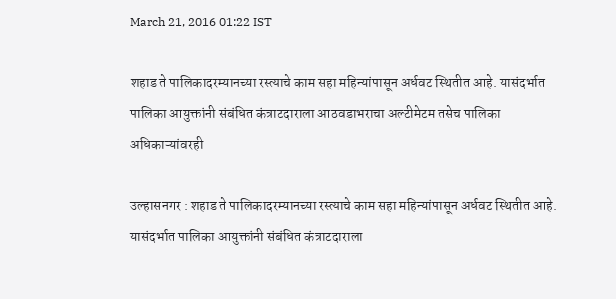March 21, 2016 01:22 IST

शहाड ते पालिकादरम्यानच्या रस्त्याचे काम सहा महिन्यांपासून अर्धवट स्थितीत आहे. यासंदर्भात पालिका आयुक्तांनी संबंधित कंत्राटदाराला आठवडाभराचा अल्टीमेटम तसेच पालिका अधिकाऱ्यांवरही

उल्हासनगर : शहाड ते पालिकादरम्यानच्या रस्त्याचे काम सहा महिन्यांपासून अर्धवट स्थितीत आहे. यासंदर्भात पालिका आयुक्तांनी संबंधित कंत्राटदाराला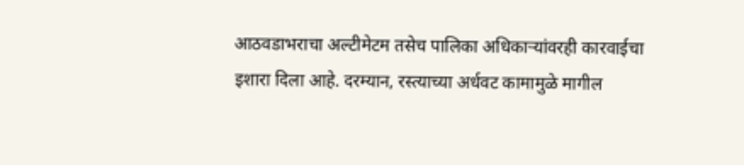आठवडाभराचा अल्टीमेटम तसेच पालिका अधिकाऱ्यांवरही कारवाईचा इशारा दिला आहे. दरम्यान, रस्त्याच्या अर्धवट कामामुळे मागील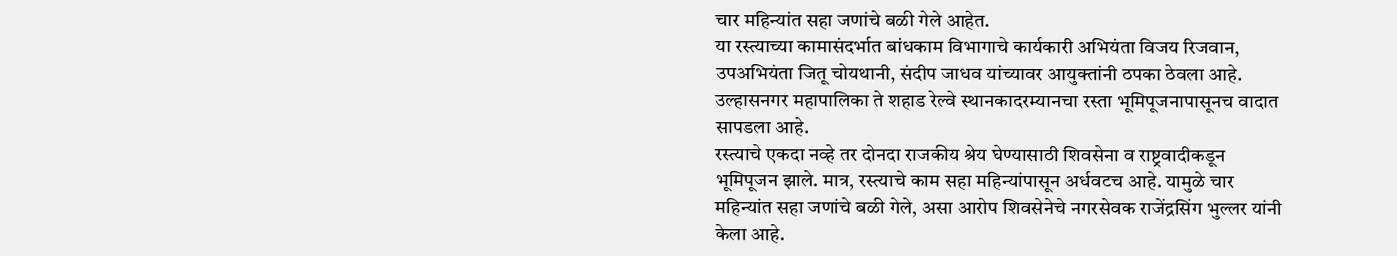चार महिन्यांत सहा जणांचे बळी गेले आहेत.
या रस्त्याच्या कामासंदर्भात बांधकाम विभागाचे कार्यकारी अभियंता विजय रिजवान, उपअभियंता जितू चोयथानी, संदीप जाधव यांच्यावर आयुक्तांनी ठपका ठेवला आहे. उल्हासनगर महापालिका ते शहाड रेल्वे स्थानकादरम्यानचा रस्ता भूमिपूजनापासूनच वादात सापडला आहे.
रस्त्याचे एकदा नव्हे तर दोनदा राजकीय श्रेय घेण्यासाठी शिवसेना व राष्ट्रवादीकडून भूमिपूजन झाले. मात्र, रस्त्याचे काम सहा महिन्यांपासून अर्धवटच आहे. यामुळे चार महिन्यांत सहा जणांचे बळी गेले, असा आरोप शिवसेनेचे नगरसेवक राजेंद्रसिंग भुल्लर यांनी केला आहे.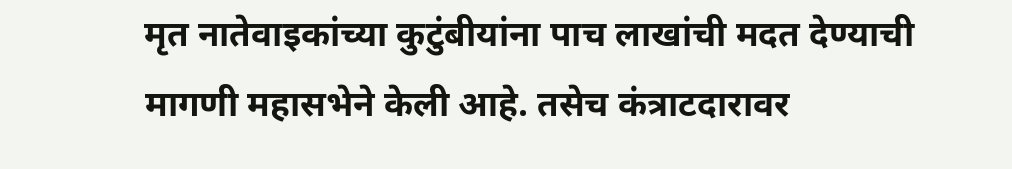मृत नातेवाइकांच्या कुटुंबीयांना पाच लाखांची मदत देण्याची मागणी महासभेने केली आहे. तसेच कंत्राटदारावर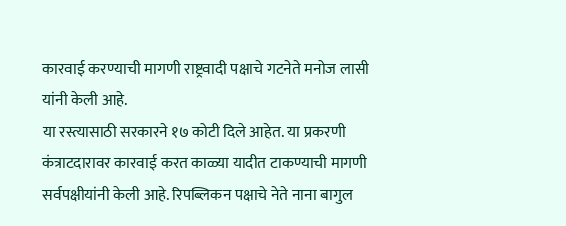कारवाई करण्याची मागणी राष्ट्रवादी पक्षाचे गटनेते मनोज लासी यांनी केली आहे.
या रस्त्यासाठी सरकारने १७ कोटी दिले आहेत. या प्रकरणी कंत्राटदारावर कारवाई करत काळ्या यादीत टाकण्याची मागणी सर्वपक्षीयांनी केली आहे. रिपब्लिकन पक्षाचे नेते नाना बागुल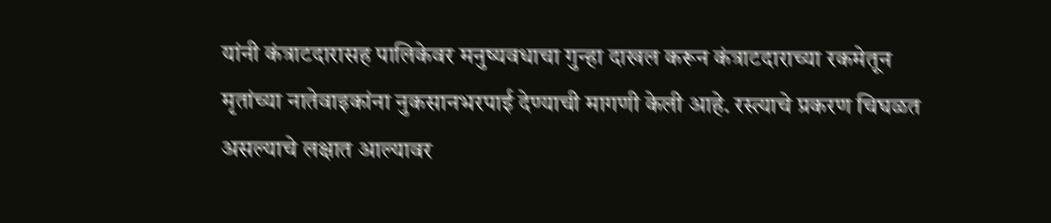यांनी कंत्राटदारासह पालिकेवर मनुष्यवधाचा गुन्हा दाखल करून कंत्राटदाराच्या रकमेतून मृतांच्या नातेवाइकांना नुकसानभरपाई देण्याची मागणी केली आहे. रस्त्याचे प्रकरण चिघळत असल्याचे लक्षात आल्यावर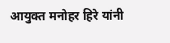आयुक्त मनोहर हिरे यांनी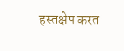हस्तक्षेप करत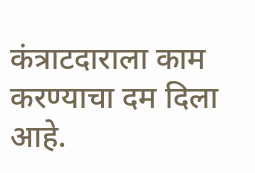कंत्राटदाराला काम करण्याचा दम दिला आहे.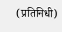(प्रतिनिधी)